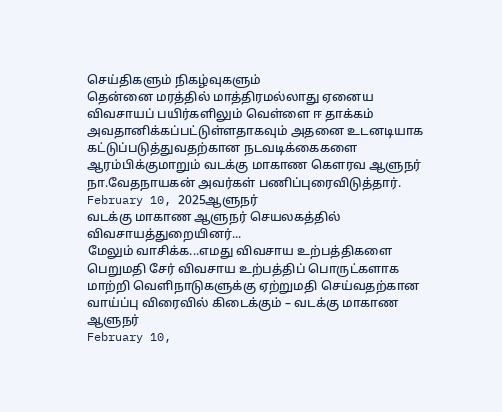செய்திகளும் நிகழ்வுகளும்
தென்னை மரத்தில் மாத்திரமல்லாது ஏனைய விவசாயப் பயிர்களிலும் வெள்ளை ஈ தாக்கம் அவதானிக்கப்பட்டுள்ளதாகவும் அதனை உடனடியாக கட்டுப்படுத்துவதற்கான நடவடிக்கைகளை ஆரம்பிக்குமாறும் வடக்கு மாகாண கௌரவ ஆளுநர் நா.வேதநாயகன் அவர்கள் பணிப்புரைவிடுத்தார்.
February 10, 2025ஆளுநர்
வடக்கு மாகாண ஆளுநர் செயலகத்தில் விவசாயத்துறையினர்...
மேலும் வாசிக்க...எமது விவசாய உற்பத்திகளை பெறுமதி சேர் விவசாய உற்பத்திப் பொருட்களாக மாற்றி வெளிநாடுகளுக்கு ஏற்றுமதி செய்வதற்கான வாய்ப்பு விரைவில் கிடைக்கும் – வடக்கு மாகாண ஆளுநர்
February 10,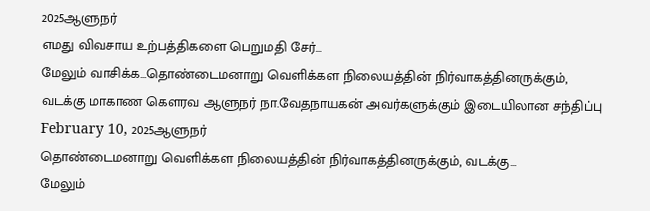2025ஆளுநர்
எமது விவசாய உற்பத்திகளை பெறுமதி சேர்...
மேலும் வாசிக்க...தொண்டைமனாறு வெளிக்கள நிலையத்தின் நிர்வாகத்தினருக்கும், வடக்கு மாகாண கௌரவ ஆளுநர் நா.வேதநாயகன் அவர்களுக்கும் இடையிலான சந்திப்பு
February 10, 2025ஆளுநர்
தொண்டைமனாறு வெளிக்கள நிலையத்தின் நிர்வாகத்தினருக்கும், வடக்கு...
மேலும்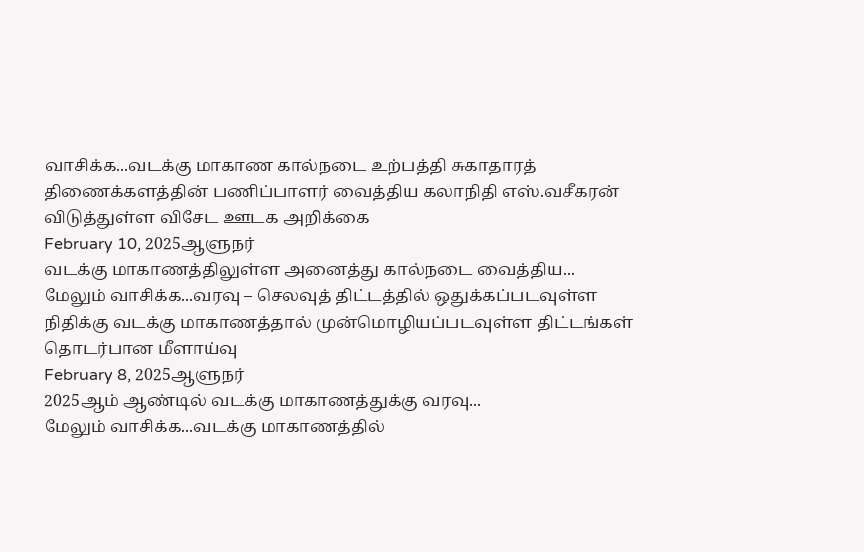வாசிக்க...வடக்கு மாகாண கால்நடை உற்பத்தி சுகாதாரத் திணைக்களத்தின் பணிப்பாளர் வைத்திய கலாநிதி எஸ்.வசீகரன் விடுத்துள்ள விசேட ஊடக அறிக்கை
February 10, 2025ஆளுநர்
வடக்கு மாகாணத்திலுள்ள அனைத்து கால்நடை வைத்திய...
மேலும் வாசிக்க...வரவு – செலவுத் திட்டத்தில் ஒதுக்கப்படவுள்ள நிதிக்கு வடக்கு மாகாணத்தால் முன்மொழியப்படவுள்ள திட்டங்கள் தொடர்பான மீளாய்வு
February 8, 2025ஆளுநர்
2025ஆம் ஆண்டில் வடக்கு மாகாணத்துக்கு வரவு...
மேலும் வாசிக்க...வடக்கு மாகாணத்தில்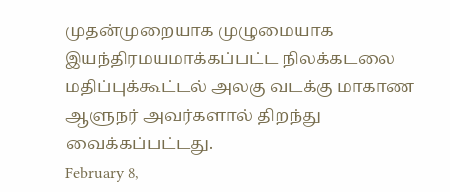முதன்முறையாக முழுமையாக இயந்திரமயமாக்கப்பட்ட நிலக்கடலை மதிப்புக்கூட்டல் அலகு வடக்கு மாகாண ஆளுநர் அவர்களால் திறந்து வைக்கப்பட்டது.
February 8,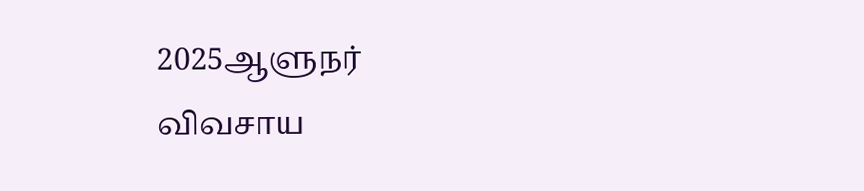2025ஆளுநர்
விவசாய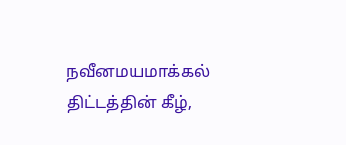நவீனமயமாக்கல் திட்டத்தின் கீழ்,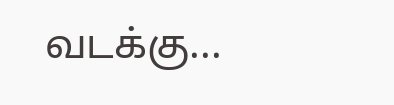வடக்கு...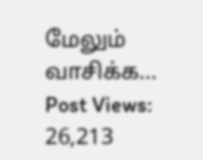மேலும் வாசிக்க...
Post Views: 26,213